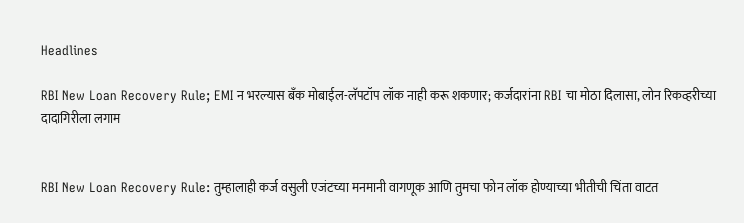Headlines

RBI New Loan Recovery Rule; EMI न भरल्यास बँक मोबाईल-लॅपटॉप लॉक नाही करू शकणार; कर्जदारांना RBI चा मोठा दिलासा, लोन रिकव्हरीच्या दादागिरीला लगाम


RBI New Loan Recovery Rule: तुम्हालाही कर्ज वसुली एजंटच्या मनमानी वागणूक आणि तुमचा फोन लॉक होण्याच्या भीतीची चिंता वाटत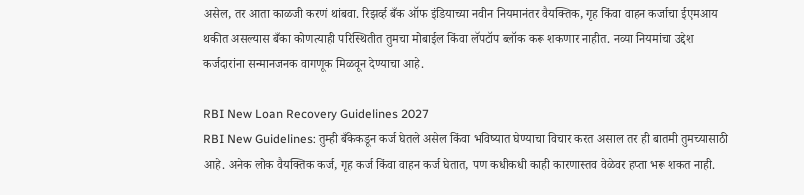असेल, तर आता काळजी करणं थांबवा. रिझर्व्ह बँक ऑफ इंडियाच्या नवीन नियमानंतर वैयक्तिक, गृह किंवा वाहन कर्जाचा ईएमआय थकीत असल्यास बँका कोणत्याही परिस्थितीत तुमचा मोबाईल किंवा लॅपटॉप ब्लॉक करू शकणार नाहीत. नव्या नियमांचा उद्देश कर्जदारांना सन्मानजनक वागणूक मिळवून देण्याचा आहे.

RBI New Loan Recovery Guidelines 2027
RBI New Guidelines: तुम्ही बँकेकडून कर्ज घेतले असेल किंवा भविष्यात घेण्याचा विचार करत असाल तर ही बातमी तुमच्यासाठी आहे. अनेक लोक वैयक्तिक कर्ज, गृह कर्ज किंवा वाहन कर्ज घेतात, पण कधीकधी काही कारणास्तव वेळेवर हप्ता भरू शकत नाही.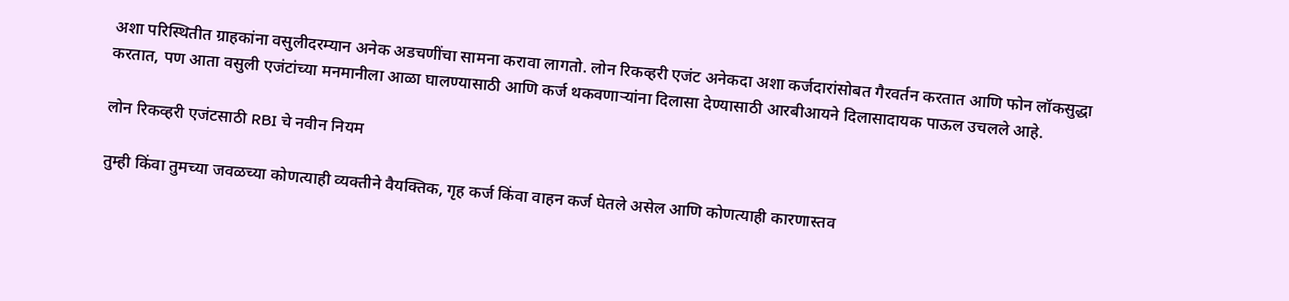अशा परिस्थितीत ग्राहकांना वसुलीदरम्यान अनेक अडचणींचा सामना करावा लागतो. लोन रिकव्हरी एजंट अनेकदा अशा कर्जदारांसोबत गैरवर्तन करतात आणि फोन लॉकसुद्धा करतात, पण आता वसुली एजंटांच्या मनमानीला आळा घालण्यासाठी आणि कर्ज थकवणाऱ्यांना दिलासा देण्यासाठी आरबीआयने दिलासादायक पाऊल उचलले आहे.

लोन रिकव्हरी एजंटसाठी RBI चे नवीन नियम

तुम्ही किंवा तुमच्या जवळच्या कोणत्याही व्यक्तीने वैयक्तिक, गृह कर्ज किंवा वाहन कर्ज घेतले असेल आणि कोणत्याही कारणास्तव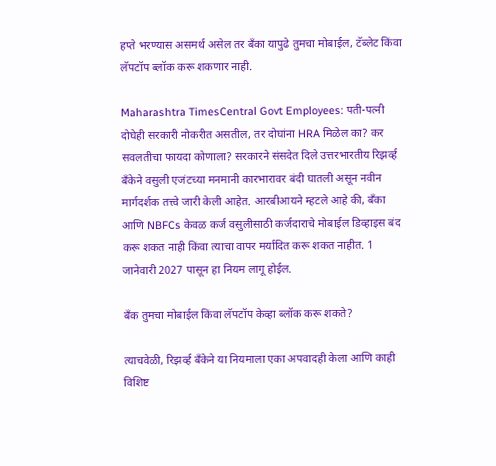हप्ते भरण्यास असमर्थ असेल तर बँका यापुढे तुमचा मोबाईल, टॅब्लेट किंवा लॅपटॉप ब्लॉक करू शकणार नाही.

Maharashtra TimesCentral Govt Employees: पती-पत्नी दोघेही सरकारी नोकरीत असतील, तर दोघांना HRA मिळेल का? कर सवलतीचा फायदा कोणाला? सरकारने संसदेत दिले उत्तरभारतीय रिझर्व्ह बँकेने वसुली एजंटच्या मनमानी कारभारावर बंदी घातली असून नवीन मार्गदर्शक तत्त्वे जारी केली आहेत. आरबीआयने म्हटले आहे की, बँका आणि NBFCs केवळ कर्ज वसुलीसाठी कर्जदाराचे मोबाईल डिव्हाइस बंद करू शकत नाही किंवा त्याचा वापर मर्यादित करू शकत नाहीत. 1 जानेवारी 2027 पासून हा नियम लागू होईल.

बँक तुमचा मोबाईल किंवा लॅपटॉप केव्हा ब्लॉक करू शकते?

त्याचवेळी, रिझर्व्ह बँकेने या नियमाला एका अपवादही केला आणि काही विशिष्ट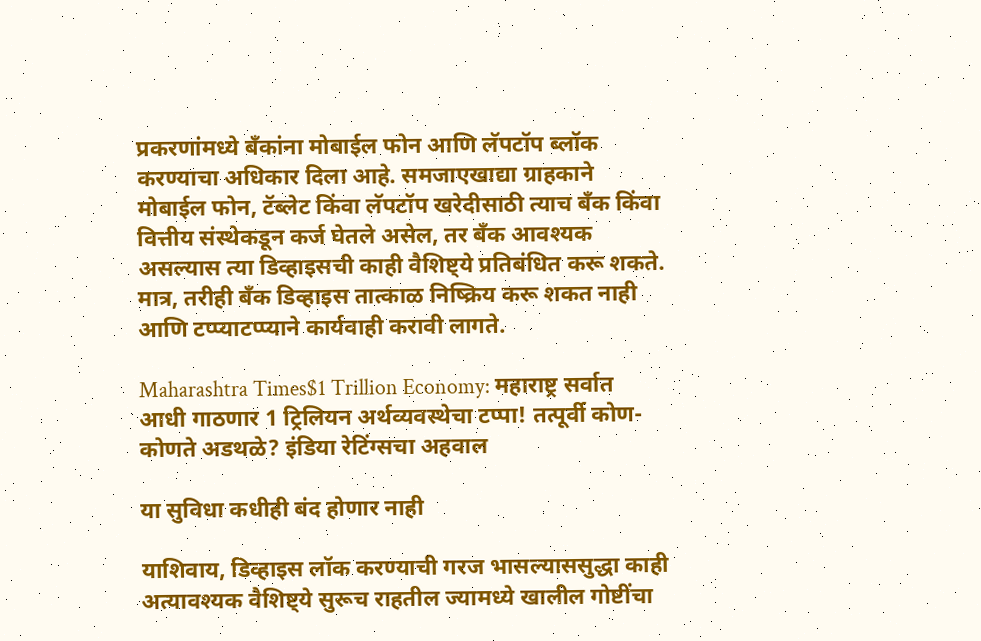प्रकरणांमध्ये बँकांना मोबाईल फोन आणि लॅपटॉप ब्लॉक करण्याचा अधिकार दिला आहे. समजाएखाद्या ग्राहकाने मोबाईल फोन, टॅब्लेट किंवा लॅपटॉप खरेदीसाठी त्याच बँक किंवा वित्तीय संस्थेकडून कर्ज घेतले असेल, तर बँक आवश्यक असल्यास त्या डिव्हाइसची काही वैशिष्ट्ये प्रतिबंधित करू शकते. मात्र, तरीही बँक डिव्हाइस तात्काळ निष्क्रिय करू शकत नाही आणि टप्प्याटप्प्याने कार्यवाही करावी लागते.

Maharashtra Times$1 Trillion Economy: महाराष्ट्र सर्वात आधी गाठणार 1 ट्रिलियन अर्थव्यवस्थेचा टप्पा! तत्पूर्वी कोण-कोणते अडथळे? इंडिया रेटिंग्सचा अहवाल

या सुविधा कधीही बंद होणार नाही

याशिवाय, डिव्हाइस लॉक करण्याची गरज भासल्याससुद्धा काही अत्यावश्यक वैशिष्ट्ये सुरूच राहतील ज्यामध्ये खालील गोष्टींचा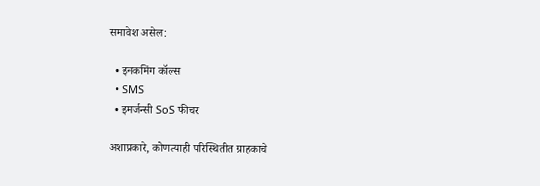समावेश असेल:

  • इनकमिंग कॉल्स
  • SMS
  • इमर्जन्सी SoS फीचर

अशाप्रकारे, कोणत्याही परिस्थितीत ग्राहकाचे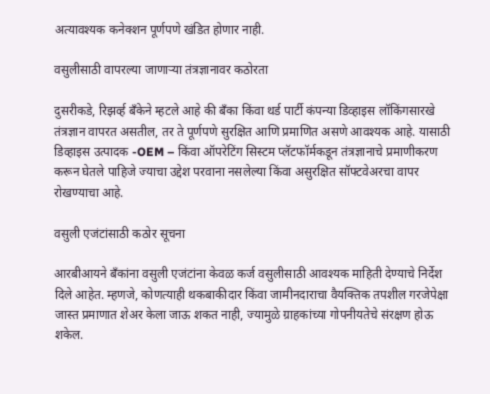अत्यावश्यक कनेक्शन पूर्णपणे खंडित होणार नाही.

वसुलीसाठी वापरल्या जाणाऱ्या तंत्रज्ञानावर कठोरता

दुसरीकडे, रिझर्व्ह बँकेने म्हटले आहे की बँका किंवा थर्ड पार्टी कंपन्या डिव्हाइस लॉकिंगसारखे तंत्रज्ञान वापरत असतील, तर ते पूर्णपणे सुरक्षित आणि प्रमाणित असणे आवश्यक आहे. यासाठी डिव्हाइस उत्पादक -OEM – किंवा ऑपरेटिंग सिस्टम प्लॅटफॉर्मकडून तंत्रज्ञानाचे प्रमाणीकरण करून घेतले पाहिजे ज्याचा उद्देश परवाना नसलेल्या किंवा असुरक्षित सॉफ्टवेअरचा वापर रोखण्याचा आहे.

वसुली एजंटांसाठी कठोर सूचना

आरबीआयने बँकांना वसुली एजंटांना केवळ कर्ज वसुलीसाठी आवश्यक माहिती देण्याचे निर्देश दिले आहेत. म्हणजे, कोणत्याही थकबाकीदार किंवा जामीनदाराचा वैयक्तिक तपशील गरजेपेक्षा जास्त प्रमाणात शेअर केला जाऊ शकत नाही, ज्यामुळे ग्राहकांच्या गोपनीयतेचे संरक्षण होऊ शकेल.